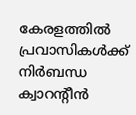കേരളത്തിൽ പ്രവാസികൾക്ക് നിർബന്ധ ക്വാറന്‍റീൻ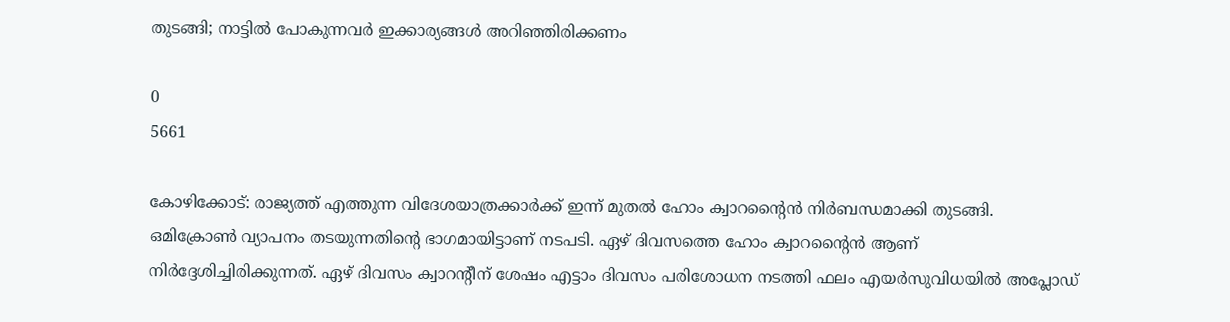തുടങ്ങി; നാട്ടിൽ പോകുന്നവർ ഇക്കാര്യങ്ങൾ അറിഞ്ഞിരിക്കണം

0
5661

കോഴിക്കോട്: രാജ്യത്ത് എത്തുന്ന വിദേശയാത്രക്കാർക്ക് ഇന്ന് മുതൽ ഹോം ക്വാറന്റൈൻ നിർബന്ധമാക്കി തുടങ്ങി. ഒമിക്രോൺ വ്യാപനം തടയുന്നതിന്റെ ഭാഗമായിട്ടാണ് നടപടി. ഏഴ് ദിവസത്തെ ഹോം ക്വാറന്റൈൻ ആണ് നിർദ്ദേശിച്ചിരിക്കുന്നത്. ഏഴ് ദിവസം ക്വാറന്‍റീന് ശേഷം എട്ടാം ദിവസം പരിശോധന നടത്തി ഫലം എയർസുവിധയിൽ അപ്ലോഡ്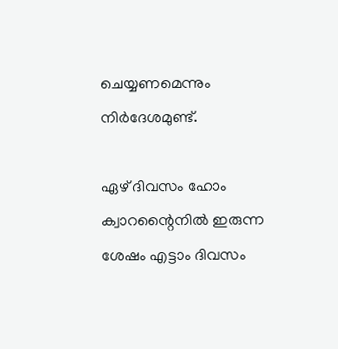ചെയ്യണമെന്നും നിർദേശമുണ്ട്.

ഏഴ് ദിവസം ഹോം ക്വാറന്റൈനിൽ ഇരുന്ന ശേഷം എട്ടാം ദിവസം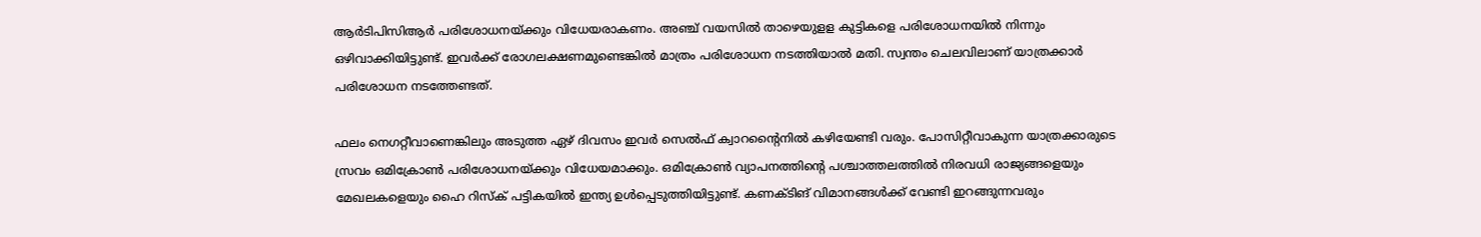ആർടിപിസിആർ പരിശോധനയ്‌ക്കും വിധേയരാകണം. അഞ്ച് വയസിൽ താഴെയുളള കുട്ടികളെ പരിശോധനയിൽ നിന്നും ഒഴിവാക്കിയിട്ടുണ്ട്. ഇവർക്ക് രോഗലക്ഷണമുണ്ടെങ്കിൽ മാത്രം പരിശോധന നടത്തിയാൽ മതി. സ്വന്തം ചെലവിലാണ് യാത്രക്കാർ പരിശോധന നടത്തേണ്ടത്.

ഫലം നെഗറ്റീവാണെങ്കിലും അടുത്ത ഏഴ് ദിവസം ഇവർ സെൽഫ് ക്വാറന്റൈനിൽ കഴിയേണ്ടി വരും. പോസിറ്റീവാകുന്ന യാത്രക്കാരുടെ സ്രവം ഒമിക്രോൺ പരിശോധനയ്‌ക്കും വിധേയമാക്കും. ഒമിക്രോൺ വ്യാപനത്തിന്റെ പശ്ചാത്തലത്തിൽ നിരവധി രാജ്യങ്ങളെയും മേഖലകളെയും ഹൈ റിസ്‌ക് പട്ടികയിൽ ഇന്ത്യ ഉൾപ്പെടുത്തിയിട്ടുണ്ട്. കണക്ടിങ് വിമാനങ്ങൾക്ക് വേണ്ടി ഇറങ്ങുന്നവരും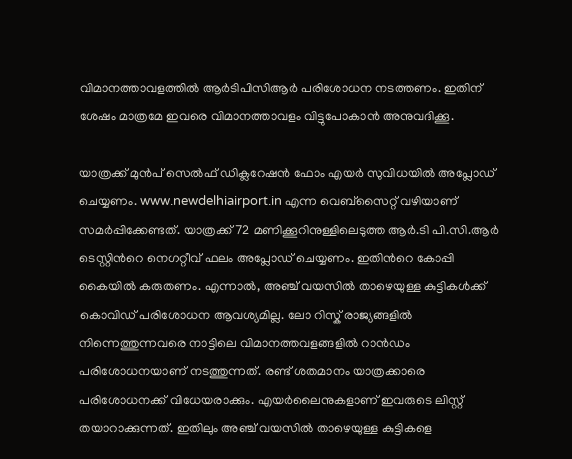വിമാനത്താവളത്തിൽ ആർടിപിസിആർ പരിശോധന നടത്തണം. ഇതിന് ശേഷം മാത്രമേ ഇവരെ വിമാനത്താവളം വിട്ടുപോകാൻ അനുവദിക്കൂ.

യാത്രക്ക് മുൻപ് സെൽഫ് ഡിക്ലറേഷൻ ഫോം എയർ സുവിധയിൽ അപ്ലോഡ് ചെയ്യണം. www.newdelhiairport.in എന്ന വെബ്സൈറ്റ് വഴിയാണ് സമർപ്പിക്കേണ്ടത്. യാത്രക്ക് 72 മണിക്കൂറിനുള്ളിലെടുത്ത ആർ.ടി പി.സി.ആർ ടെസ്റ്റിന്‍റെ നെഗറ്റീവ് ഫലം അപ്ലോഡ് ചെയ്യണം. ഇതിന്‍റെ കോപ്പി കൈയിൽ കരുതണം. എന്നാൽ, അഞ്ച് വയസിൽ താഴെയുള്ള കുട്ടികൾക്ക് കൊവിഡ് പരിശോധന ആവശ്യമില്ല. ലോ റിസ്ക് രാജ്യങ്ങളിൽ നിന്നെത്തുന്നവരെ നാട്ടിലെ വിമാനത്തവളങ്ങളിൽ റാൻഡം പരിശോധനയാണ് നടത്തുന്നത്. രണ്ട് ശതമാനം യാത്രക്കാരെ പരിശോധനക്ക് വിധേയരാക്കും. എയർലൈനുകളാണ് ഇവരുടെ ലിസ്റ്റ് തയാറാക്കുന്നത്. ഇതിലും അഞ്ച് വയസിൽ താഴെയുള്ള കുട്ടികളെ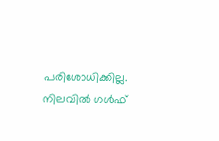പരിശോധിക്കില്ല. നിലവിൽ ഗൾഫ്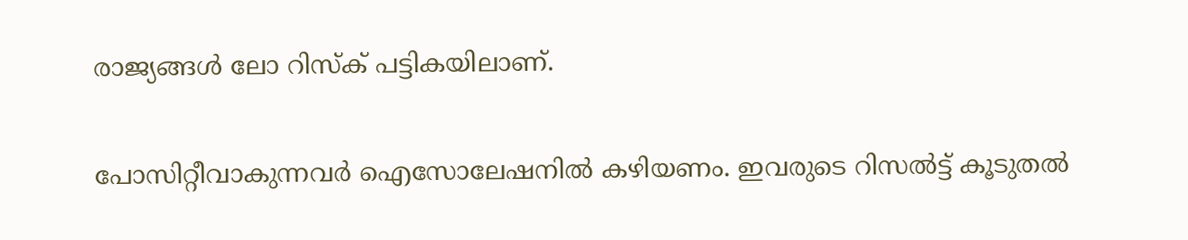രാജ്യങ്ങൾ ലോ റിസ്ക് പട്ടികയിലാണ്.

പോസിറ്റീവാകുന്നവർ ഐസോലേഷനിൽ കഴിയണം. ഇവരുടെ റിസൽട്ട് കൂടുതൽ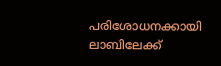പരിശോധനക്കായി ലാബിലേക്ക്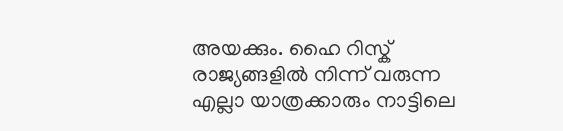അയക്കും. ഹൈ റിസ്ക് രാജ്യങ്ങളിൽ നിന്ന് വരുന്ന എല്ലാ യാത്രക്കാരും നാട്ടിലെ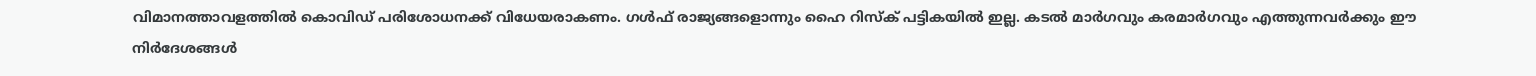വിമാനത്താവളത്തിൽ കൊവിഡ് പരിശോധനക്ക് വിധേയരാകണം. ഗൾഫ് രാജ്യങ്ങളൊന്നും ഹൈ റിസ്ക് പട്ടികയിൽ ഇല്ല. കടൽ മാർഗവും കരമാർഗവും എത്തുന്നവർക്കും ഈ നിർദേശങ്ങൾ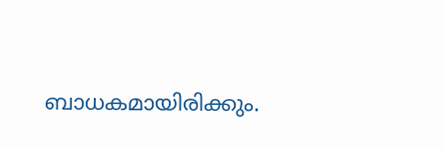ബാധകമായിരിക്കും.